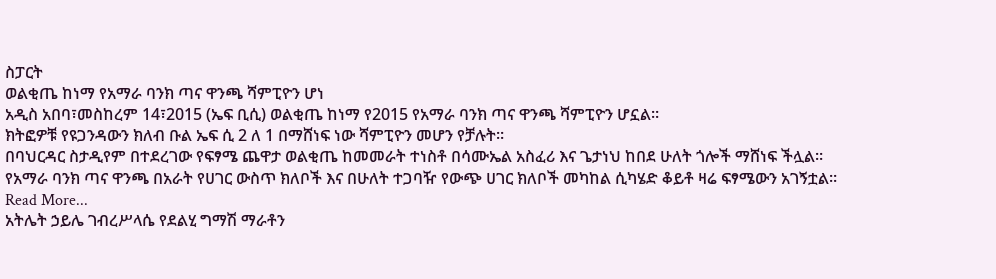ስፓርት
ወልቂጤ ከነማ የአማራ ባንክ ጣና ዋንጫ ሻምፒዮን ሆነ
አዲስ አበባ፣መስከረም 14፣2015 (ኤፍ ቢሲ) ወልቂጤ ከነማ የ2015 የአማራ ባንክ ጣና ዋንጫ ሻምፒዮን ሆኗል።
ክትፎዎቹ የዩጋንዳውን ክለብ ቡል ኤፍ ሲ 2 ለ 1 በማሸነፍ ነው ሻምፒዮን መሆን የቻሉት።
በባህርዳር ስታዲየም በተደረገው የፍፃሜ ጨዋታ ወልቂጤ ከመመራት ተነስቶ በሳሙኤል አስፈሪ እና ጌታነህ ከበደ ሁለት ጎሎች ማሸነፍ ችሏል።
የአማራ ባንክ ጣና ዋንጫ በአራት የሀገር ውስጥ ክለቦች እና በሁለት ተጋባዥ የውጭ ሀገር ክለቦች መካከል ሲካሄድ ቆይቶ ዛሬ ፍፃሜውን አገኝቷል።
Read More...
አትሌት ኃይሌ ገብረሥላሴ የደልሂ ግማሽ ማራቶን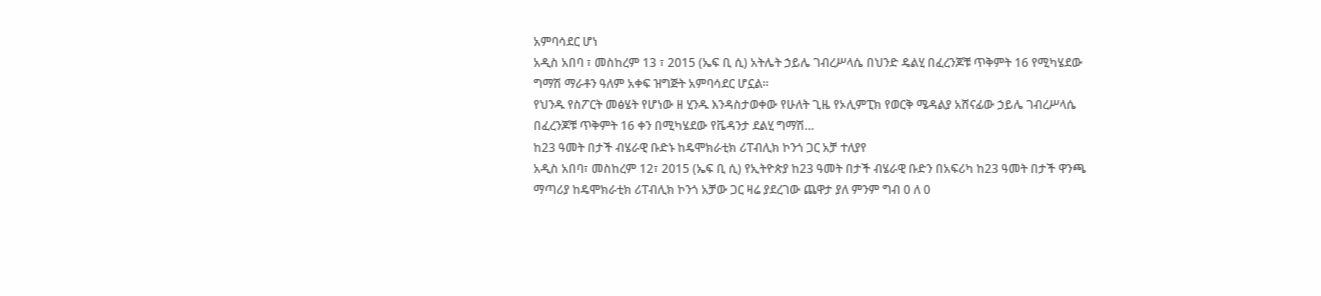አምባሳደር ሆነ
አዲስ አበባ ፣ መስከረም 13 ፣ 2015 (ኤፍ ቢ ሲ) አትሌት ኃይሌ ገብረሥላሴ በህንድ ዴልሂ በፈረንጆቹ ጥቅምት 16 የሚካሄደው ግማሽ ማራቶን ዓለም አቀፍ ዝግጅት አምባሳደር ሆኗል፡፡
የህንዱ የስፖርት መፅሄት የሆነው ዘ ሂንዱ እንዳስታወቀው የሁለት ጊዜ የኦሊምፒክ የወርቅ ሜዳልያ አሸናፊው ኃይሌ ገብረሥላሴ በፈረንጆቹ ጥቅምት 16 ቀን በሚካሄደው የቬዳንታ ደልሂ ግማሽ…
ከ23 ዓመት በታች ብሄራዊ ቡድኑ ከዴሞክራቲክ ሪፐብሊክ ኮንጎ ጋር አቻ ተለያየ
አዲስ አበባ፣ መስከረም 12፣ 2015 (ኤፍ ቢ ሲ) የኢትዮጵያ ከ23 ዓመት በታች ብሄራዊ ቡድን በአፍሪካ ከ23 ዓመት በታች ዋንጫ ማጣሪያ ከዴሞክራቲክ ሪፐብሊክ ኮንጎ አቻው ጋር ዛሬ ያደረገው ጨዋታ ያለ ምንም ግብ 0 ለ 0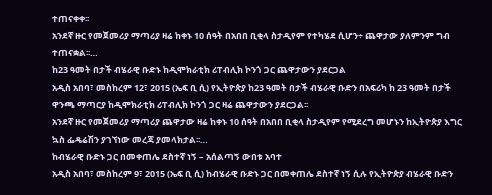ተጠናቀቀ፡፡
አንደኛ ዙር የመጀመሪያ ማጣሪያ ዛሬ ከቀኑ 10 ሰዓት በአበበ ቢቂላ ስታዲየም የተካሄደ ሲሆን÷ ጨዋታው ያለምንም ግብ ተጠናቋል፡፡…
ከ23 ዓመት በታች ብሄራዊ ቡድኑ ከዲሞክራቲክ ሪፐብሊክ ኮንጎ ጋር ጨዋታውን ያደርጋል
አዲስ አበባ፣ መስከረም 12፣ 2015 (ኤፍ ቢ ሲ) የኢትዮጵያ ከ23 ዓመት በታች ብሄራዊ ቡድን በአፍሪካ ከ 23 ዓመት በታች ዋንጫ ማጣርያ ከዲሞክራቲክ ሪፐብሊክ ኮንጎ ጋር ዛሬ ጨዋታውን ያደርጋል፡፡
አንደኛ ዙር የመጀመሪያ ማጣሪያ ጨዋታው ዛሬ ከቀኑ 10 ሰዓት በአበበ ቢቂላ ስታዲየም የሚደረግ መሆኑን ከኢትዮጵያ እግር ኳስ ፌዴሬሽን ያገኘነው መረጃ ያመላክታል፡፡…
ከብሄራዊ ቡድኑ ጋር በመቀጠሌ ደስተኛ ነኝ – አሰልጣኝ ውበቱ አባተ
አዲስ አበባ፣ መስከረም 9፣ 2015 (ኤፍ ቢ ሲ) ከብሄራዊ ቡድኑ ጋር በመቀጠሌ ደስተኛ ነኝ ሲሉ የኢትዮጵያ ብሄራዊ ቡድን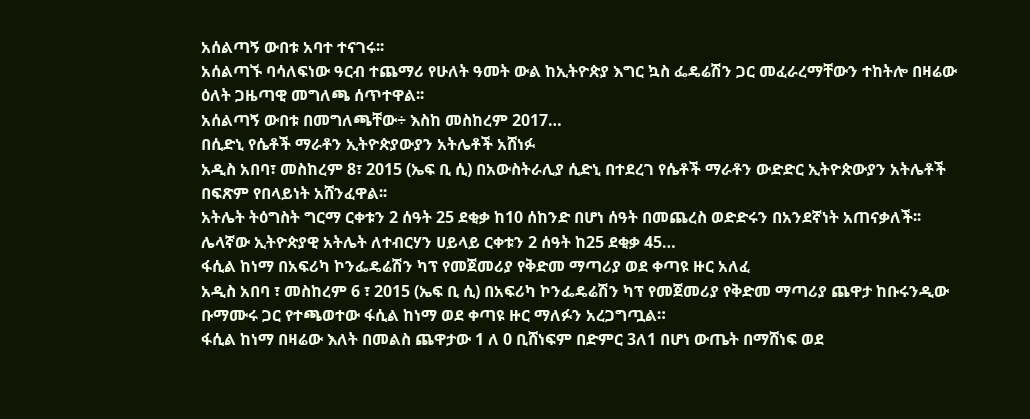አሰልጣኝ ውበቱ አባተ ተናገሩ፡፡
አሰልጣኙ ባሳለፍነው ዓርብ ተጨማሪ የሁለት ዓመት ውል ከኢትዮጵያ እግር ኳስ ፌዴሬሽን ጋር መፈራረማቸውን ተከትሎ በዛሬው ዕለት ጋዜጣዊ መግለጫ ሰጥተዋል፡፡
አሰልጣኝ ውበቱ በመግለጫቸው÷ እስከ መስከረም 2017…
በሲድኒ የሴቶች ማራቶን ኢትዮጵያውያን አትሌቶች አሸነፉ
አዲስ አበባ፣ መስከረም 8፣ 2015 (ኤፍ ቢ ሲ) በአውስትራሊያ ሲድኒ በተደረገ የሴቶች ማራቶን ውድድር ኢትዮጵውያን አትሌቶች በፍጽም የበላይነት አሸንፈዋል፡፡
አትሌት ትዕግስት ግርማ ርቀቱን 2 ሰዓት 25 ደቂቃ ከ10 ሰከንድ በሆነ ሰዓት በመጨረስ ወድድሩን በአንደኛነት አጠናቃለች፡፡
ሌላኛው ኢትዮጵያዊ አትሌት ለተብርሃን ሀይላይ ርቀቱን 2 ሰዓት ከ25 ደቂቃ 45…
ፋሲል ከነማ በአፍሪካ ኮንፌዴሬሽን ካፕ የመጀመሪያ የቅድመ ማጣሪያ ወደ ቀጣዩ ዙር አለፈ
አዲስ አበባ ፣ መስከረም 6 ፣ 2015 (ኤፍ ቢ ሲ) በአፍሪካ ኮንፌዴሬሽን ካፕ የመጀመሪያ የቅድመ ማጣሪያ ጨዋታ ከቡሩንዲው ቡማሙሩ ጋር የተጫወተው ፋሲል ከነማ ወደ ቀጣዩ ዙር ማለፉን አረጋግጧል።
ፋሲል ከነማ በዛሬው እለት በመልስ ጨዋታው 1 ለ 0 ቢሸነፍም በድምር 3ለ1 በሆነ ውጤት በማሸነፍ ወደ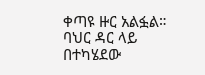ቀጣዩ ዙር አልፏል።
ባህር ዳር ላይ በተካሄደው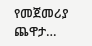የመጀመሪያ ጨዋታ…